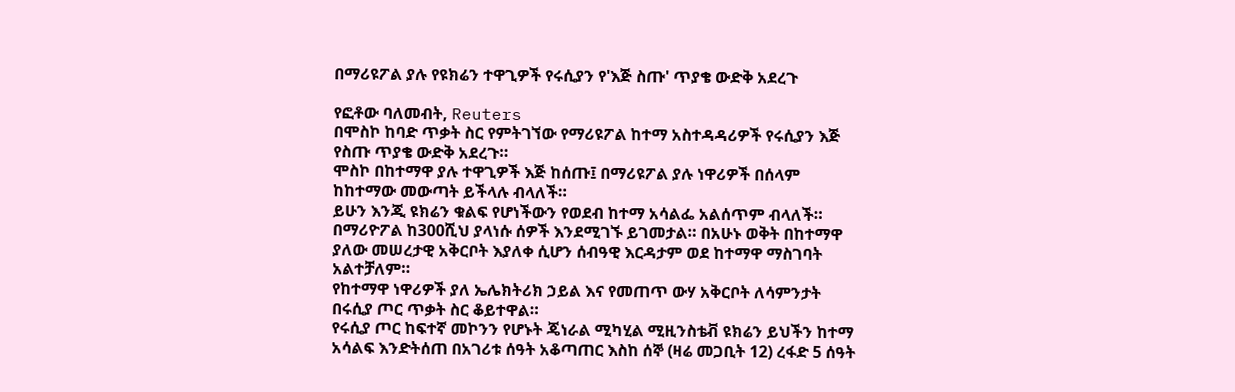በማሪዩፖል ያሉ የዩክሬን ተዋጊዎች የሩሲያን የ'እጅ ስጡ' ጥያቄ ውድቅ አደረጉ

የፎቶው ባለመብት, Reuters
በሞስኮ ከባድ ጥቃት ስር የምትገኘው የማሪዩፖል ከተማ አስተዳዳሪዎች የሩሲያን እጅ የስጡ ጥያቄ ውድቅ አደረጉ።
ሞስኮ በከተማዋ ያሉ ተዋጊዎች እጅ ከሰጡ፤ በማሪዩፖል ያሉ ነዋሪዎች በሰላም ከከተማው መውጣት ይችላሉ ብላለች።
ይሁን እንጂ ዩክሬን ቁልፍ የሆነችውን የወደብ ከተማ አሳልፌ አልሰጥም ብላለች።
በማሪዮፖል ከ300ሺህ ያላነሱ ሰዎች እንደሚገኙ ይገመታል። በአሁኑ ወቅት በከተማዋ ያለው መሠረታዊ አቅርቦት እያለቀ ሲሆን ሰብዓዊ እርዳታም ወደ ከተማዋ ማስገባት አልተቻለም።
የከተማዋ ነዋሪዎች ያለ ኤሌክትሪክ ኃይል እና የመጠጥ ውሃ አቅርቦት ለሳምንታት በሩሲያ ጦር ጥቃት ስር ቆይተዋል።
የሩሲያ ጦር ከፍተኛ መኮንን የሆኑት ጄነራል ሚካሂል ሚዚንስቴቭ ዩክሬን ይህችን ከተማ አሳልፍ እንድትሰጠ በአገሪቱ ሰዓት አቆጣጠር እስከ ሰኞ (ዛሬ መጋቢት 12) ረፋድ 5 ሰዓት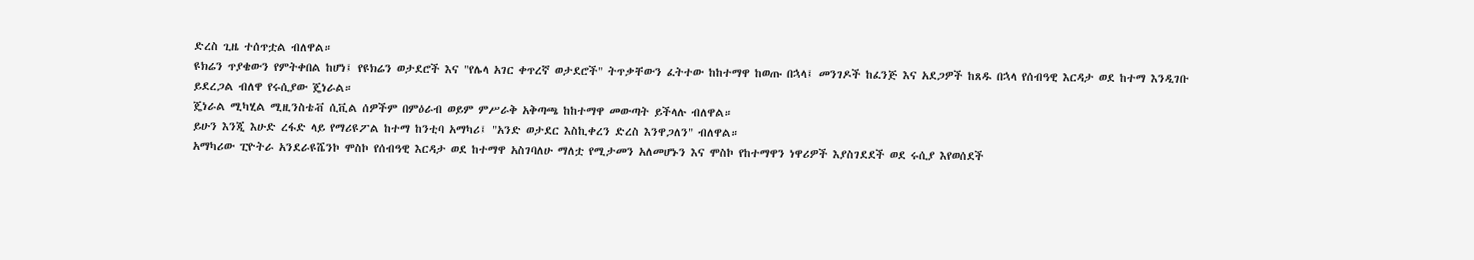ድረስ ጊዜ ተሰጥቷል ብለዋል።
ዩክሬን ጥያቄውን የምትቀበል ከሆነ፤ የዩክሬን ወታደሮች እና "የሌላ አገር ቀጥረኛ ወታደሮች" ትጥቃቸውን ፈትተው ከከተማዋ ከወጡ በኋላ፤ መንገዶች ከፈንጅ እና አደጋዎች ከጸዱ በኋላ የሰብዓዊ እርዳታ ወደ ከተማ እንዲገቡ ይደረጋል ብለዋ የሩሲያው ጄነራል።
ጄነራል ሚካሂል ሚዚንስቴቭ ሲቪል ሰዎችም በምዕራብ ወይም ምሥራቅ አቅጣጫ ከከተማዋ መውጣት ይችላሉ ብለዋል።
ይሁን እንጂ እሁድ ረፋድ ላይ የማሪዩፖል ከተማ ከንቲባ አማካሪ፤ "አንድ ወታደር እስኪቀረን ድረስ እንዋጋለን" ብለዋል።
አማካሪው ፒዮትራ አንደራዩሼንኮ ሞስኮ የሰብዓዊ እርዳታ ወደ ከተማዋ አስገባለሁ ማለቷ የሚታመን አለመሆኑን እና ሞስኮ የከተማዋን ነዋሪዎች እያስገደደች ወደ ሩሲያ እየወሰደች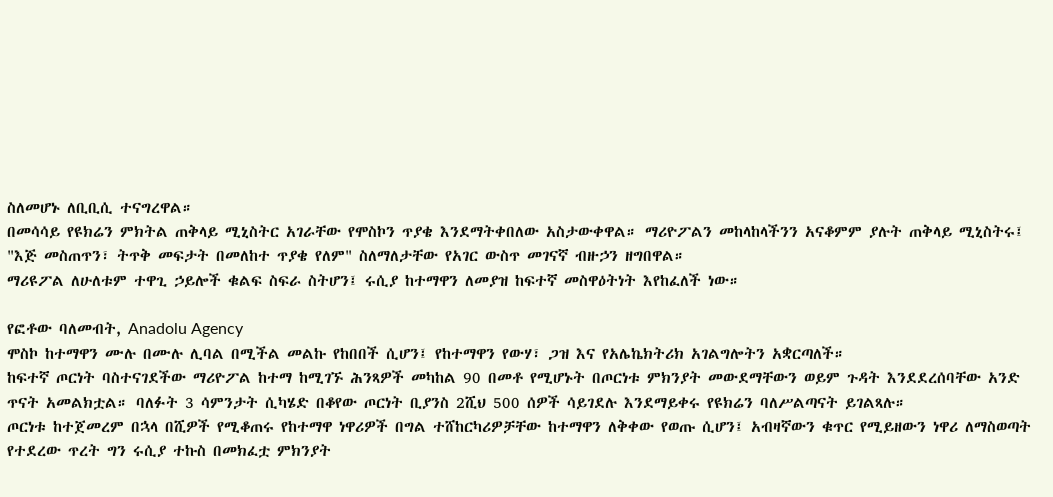ስለመሆኑ ለቢቢሲ ተናግረዋል።
በመሳሳይ የዩክሬን ምክትል ጠቅላይ ሚኒስትር አገራቸው የሞስኮን ጥያቄ እንደማትቀበለው አስታውቀዋል። ማሪዮፖልን መከላከላችንን አናቆምም ያሉት ጠቅላይ ሚኒስትሩ፤ "እጅ መስጠጥን፣ ትጥቅ መፍታት በመለከተ ጥያቄ የለም" ስለማለታቸው የአገር ውስጥ መገናኛ ብዙኃን ዘግበዋል።
ማሪዩፖል ለሁለቱም ተዋጊ ኃይሎች ቁልፍ ስፍራ ስትሆን፤ ሩሲያ ከተማዋን ለመያዝ ከፍተኛ መስዋዕትነት እየከፈለች ነው።

የፎቶው ባለመብት, Anadolu Agency
ሞስኮ ከተማዋን ሙሉ በሙሉ ሊባል በሚችል መልኩ የከበበች ሲሆን፤ የከተማዋን የውሃ፣ ጋዝ እና የአሌኬክትሪክ አገልግሎትን አቋርጣለች።
ከፍተኛ ጦርነት ባስተናገደችው ማሪዮፖል ከተማ ከሚገኙ ሕንጻዎች መካከል 90 በመቶ የሚሆኑት በጦርነቱ ምክንያት መውደማቸውን ወይም ጉዳት እንደደረሰባቸው አንድ ጥናት አመልክቷል። ባለፉት 3 ሳምንታት ሲካሄድ በቆየው ጦርነት ቢያንስ 2ሺህ 500 ሰዎች ሳይገደሉ እንደማይቀሩ የዩክሬን ባለሥልጣናት ይገልጻሉ።
ጦርነቱ ከተጀመረም በኋላ በሺዎች የሚቆጠሩ የከተማዋ ነዋሪዎች በግል ተሸከርካሪዎቻቸው ከተማዋን ለቅቀው የወጡ ሲሆን፤ አብዛኛውን ቁጥር የሚይዘውን ነዋሪ ለማስወጣት የተደረው ጥረት ግን ሩሲያ ተኩስ በመክፈቷ ምክንያት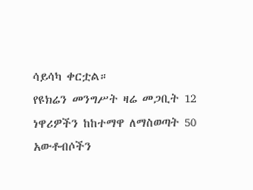ሳይሳካ ቀርቷል።
የዩክሬን መንግሥት ዛሬ መጋቢት 12 ነዋሪዎችን ከከተማዋ ለማስወጣት 50 አውቶብሶችን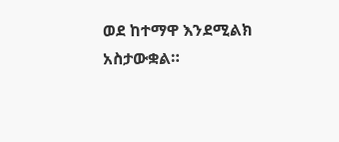ወደ ከተማዋ እንደሚልክ አስታውቋል።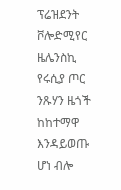ፕሬዝደንት ቮሎድሚየር ዜሌንስኪ የሩሲያ ጦር ንጹሃን ዜጎች ከከተማዋ እንዳይወጡ ሆነ ብሎ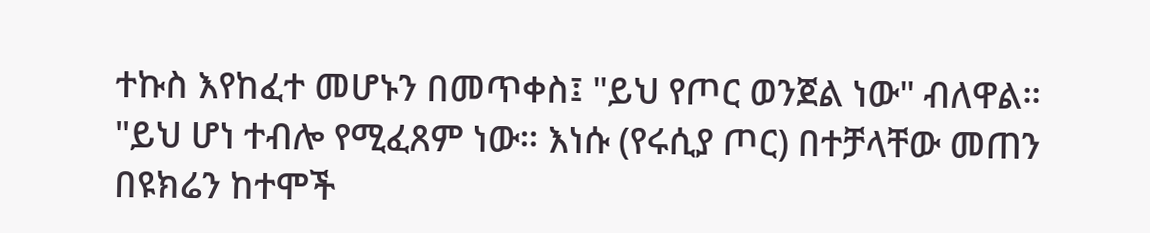ተኩስ እየከፈተ መሆኑን በመጥቀስ፤ "ይህ የጦር ወንጀል ነው" ብለዋል።
"ይህ ሆነ ተብሎ የሚፈጸም ነው። እነሱ (የሩሲያ ጦር) በተቻላቸው መጠን በዩክሬን ከተሞች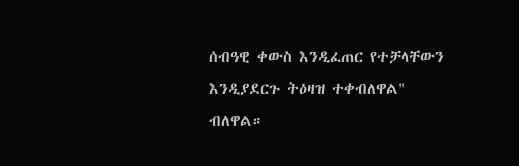ሰብዓዊ ቀውስ እንዲፈጠር የተቻላቸውን እንዲያደርጉ ትዕዛዝ ተቀብለዋል" ብለዋል።